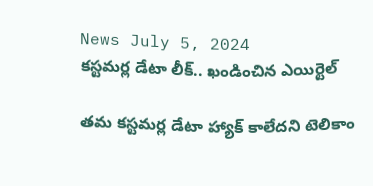News July 5, 2024
కస్టమర్ల డేటా లీక్.. ఖండించిన ఎయిర్టెల్

తమ కస్టమర్ల డేటా హ్యాక్ కాలేదని టెలికాం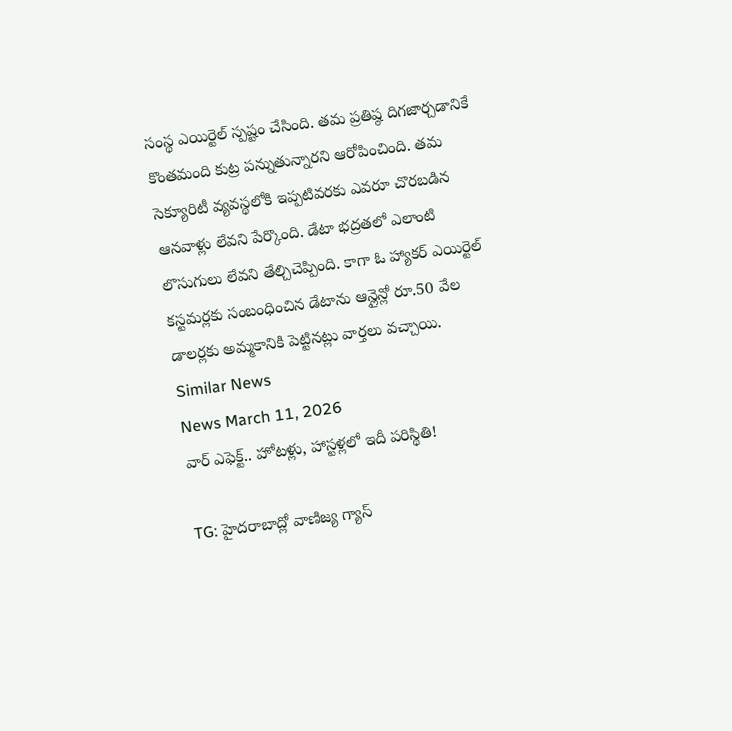సంస్థ ఎయిర్టెల్ స్పష్టం చేసింది. తమ ప్రతిష్ఠ దిగజార్చడానికే కొంతమంది కుట్ర పన్నుతున్నారని ఆరోపించింది. తమ సెక్యూరిటీ వ్యవస్థలోకి ఇప్పటివరకు ఎవరూ చొరబడిన ఆనవాళ్లు లేవని పేర్కొంది. డేటా భద్రతలో ఎలాంటి లొసుగులు లేవని తేల్చిచెప్పింది. కాగా ఓ హ్యాకర్ ఎయిర్టెల్ కస్టమర్లకు సంబంధించిన డేటాను ఆన్లైన్లో రూ.50 వేల డాలర్లకు అమ్మకానికి పెట్టినట్లు వార్తలు వచ్చాయి.
Similar News
News March 11, 2026
వార్ ఎఫెక్ట్.. హోటళ్లు, హాస్టళ్లలో ఇదీ పరిస్థితి!

TG: హైదరాబాద్లో వాణిజ్య గ్యాస్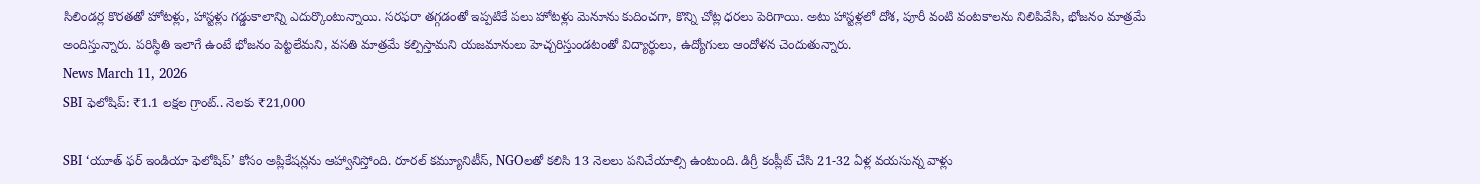సిలిండర్ల కొరతతో హోటళ్లు, హాస్టళ్లు గడ్డుకాలాన్ని ఎదుర్కొంటున్నాయి. సరఫరా తగ్గడంతో ఇప్పటికే పలు హోటళ్లు మెనూను కుదించగా, కొన్ని చోట్ల ధరలు పెరిగాయి. అటు హాస్టళ్లలో దోశ, పూరీ వంటి వంటకాలను నిలిపివేసి, భోజనం మాత్రమే అందిస్తున్నారు. పరిస్థితి ఇలాగే ఉంటే భోజనం పెట్టలేమని, వసతి మాత్రమే కల్పిస్తామని యజమానులు హెచ్చరిస్తుండటంతో విద్యార్థులు, ఉద్యోగులు ఆందోళన చెందుతున్నారు.
News March 11, 2026
SBI ఫెలోషిప్: ₹1.1 లక్షల గ్రాంట్.. నెలకు ₹21,000

SBI ‘యూత్ ఫర్ ఇండియా ఫెలోషిప్’ కోసం అప్లికేషన్లను ఆహ్వానిస్తోంది. రూరల్ కమ్యూనిటీస్, NGOలతో కలిసి 13 నెలలు పనిచేయాల్సి ఉంటుంది. డిగ్రీ కంప్లీట్ చేసి 21-32 ఏళ్ల వయసున్న వాళ్లు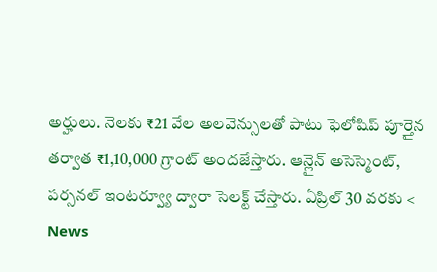అర్హులు. నెలకు ₹21 వేల అలవెన్సులతో పాటు ఫెలోషిప్ పూర్తైన తర్వాత ₹1,10,000 గ్రాంట్ అందజేస్తారు. ఆన్లైన్ అసెస్మెంట్, పర్సనల్ ఇంటర్వ్యూ ద్వారా సెలక్ట్ చేస్తారు. ఏప్రిల్ 30 వరకు <
News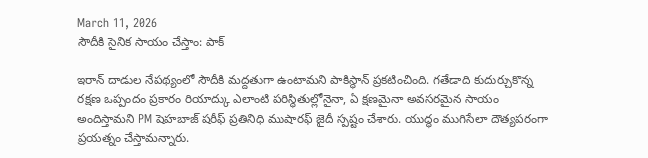March 11, 2026
సౌదీకి సైనిక సాయం చేస్తాం: పాక్

ఇరాన్ దాడుల నేపథ్యంలో సౌదీకి మద్దతుగా ఉంటామని పాకిస్థాన్ ప్రకటించింది. గతేడాది కుదుర్చుకొన్న రక్షణ ఒప్పందం ప్రకారం రియాద్కు ఎలాంటి పరిస్థితుల్లోనైనా, ఏ క్షణమైనా అవసరమైన సాయం అందిస్తామని PM షెహబాజ్ షరీఫ్ ప్రతినిధి ముషారఫ్ జైదీ స్పష్టం చేశారు. యుద్ధం ముగిసేలా దౌత్యపరంగా ప్రయత్నం చేస్తామన్నారు.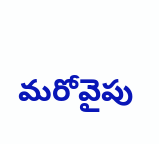మరోవైపు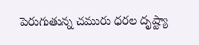పెరుగుతున్న చమురు ధరల దృష్ట్యా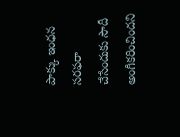పాక్కు ఇంధన సరఫరా చేసేందుకు సౌదీ అంగీకరించిందని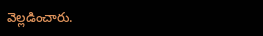వెల్లడించారు.